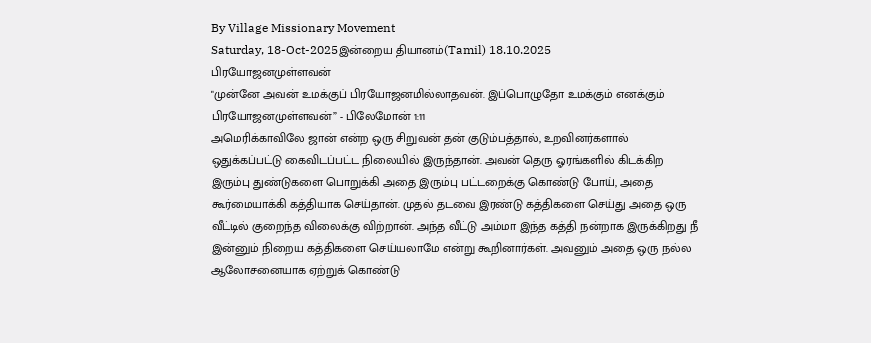By Village Missionary Movement
Saturday, 18-Oct-2025இன்றைய தியானம்(Tamil) 18.10.2025
பிரயோஜனமுள்ளவன்
"முன்னே அவன் உமக்குப் பிரயோஜனமில்லாதவன். இப்பொழுதோ உமக்கும் எனக்கும் பிரயோஜனமுள்ளவன்” - பிலேமோன் 1:11
அமெரிக்காவிலே ஜான் என்ற ஒரு சிறுவன் தன் குடும்பத்தால், உறவினர்களால் ஒதுக்கப்பட்டு கைவிடப்பட்ட நிலையில் இருந்தான். அவன் தெரு ஓரங்களில் கிடக்கிற இரும்பு துண்டுகளை பொறுக்கி அதை இரும்பு பட்டறைக்கு கொண்டு போய், அதை கூர்மையாக்கி கத்தியாக செய்தான். முதல் தடவை இரண்டு கத்திகளை செய்து அதை ஒரு வீட்டில் குறைந்த விலைக்கு விற்றான். அந்த வீட்டு அம்மா இந்த கத்தி நன்றாக இருக்கிறது நீ இன்னும் நிறைய கத்திகளை செய்யலாமே என்று கூறினார்கள். அவனும் அதை ஒரு நல்ல ஆலோசனையாக ஏற்றுக் கொண்டு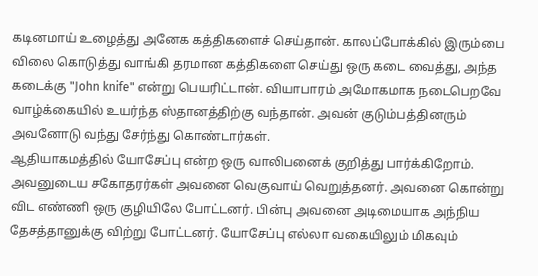கடினமாய் உழைத்து அனேக கத்திகளைச் செய்தான். காலப்போக்கில் இரும்பை விலை கொடுத்து வாங்கி தரமான கத்திகளை செய்து ஒரு கடை வைத்து, அந்த கடைக்கு "John knife" என்று பெயரிட்டான். வியாபாரம் அமோகமாக நடைபெறவே வாழ்க்கையில் உயர்ந்த ஸ்தானத்திற்கு வந்தான். அவன் குடும்பத்தினரும் அவனோடு வந்து சேர்ந்து கொண்டார்கள்.
ஆதியாகமத்தில் யோசேப்பு என்ற ஒரு வாலிபனைக் குறித்து பார்க்கிறோம். அவனுடைய சகோதரர்கள் அவனை வெகுவாய் வெறுத்தனர். அவனை கொன்று விட எண்ணி ஒரு குழியிலே போட்டனர். பின்பு அவனை அடிமையாக அந்நிய தேசத்தானுக்கு விற்று போட்டனர். யோசேப்பு எல்லா வகையிலும் மிகவும்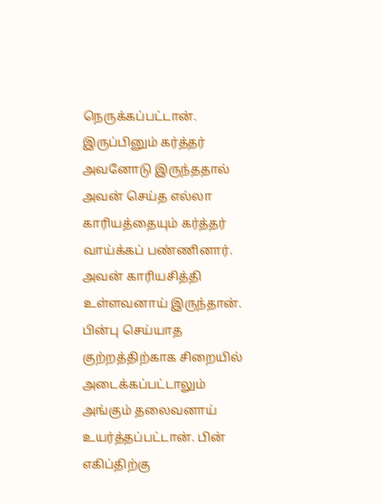நெருக்கப்பட்டான். இருப்பினும் கர்த்தர் அவனோடு இருந்ததால் அவன் செய்த எல்லா காரியத்தையும் கர்த்தர் வாய்க்கப் பண்ணினார். அவன் காரியசித்தி உள்ளவனாய் இருந்தான். பின்பு செய்யாத குற்றத்திற்காக சிறையில் அடைக்கப்பட்டாலும் அங்கும் தலைவனாய் உயர்த்தப்பட்டான். பின் எகிப்திற்கு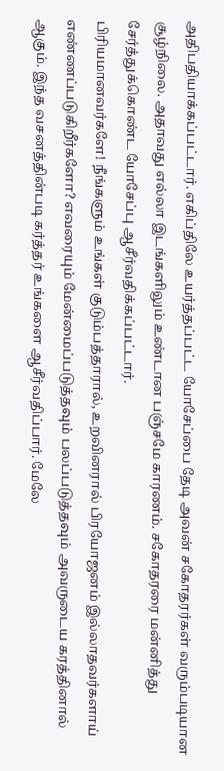அதிபதியாக்கப்பட்டார். எகிப்திலே உயர்த்தப்பட்ட யோசேப்பை தேடி அவன் சகோதரர்கள் வரும்படியான சூழ்நிலை. அதாவது எல்லா இடங்களிலும் உண்டான பஞ்சமே காரணம். சகோதரரை மன்னித்து சேர்த்துக்கொண்ட யோசேப்பு ஆசீர்வதிக்கப்பட்டார்.
பிரியமானவர்களே! நீங்களும் உங்கள் குடும்பத்தாரால், உறவினரால் பிரயோஜனம் இல்லாதவர்களாய் எண்ணப்படுகிறீர்களோ? எவரையும் மேன்மைப்படுத்தவும் பலப்படுத்தவும் அவருடைய கரத்தினால் ஆகும். இந்த வசனத்தின்படி கர்த்தர் உங்களை ஆசீர்வதிப்பார். மேலே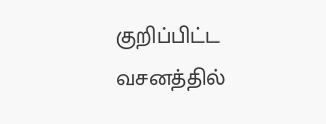குறிப்பிட்ட வசனத்தில்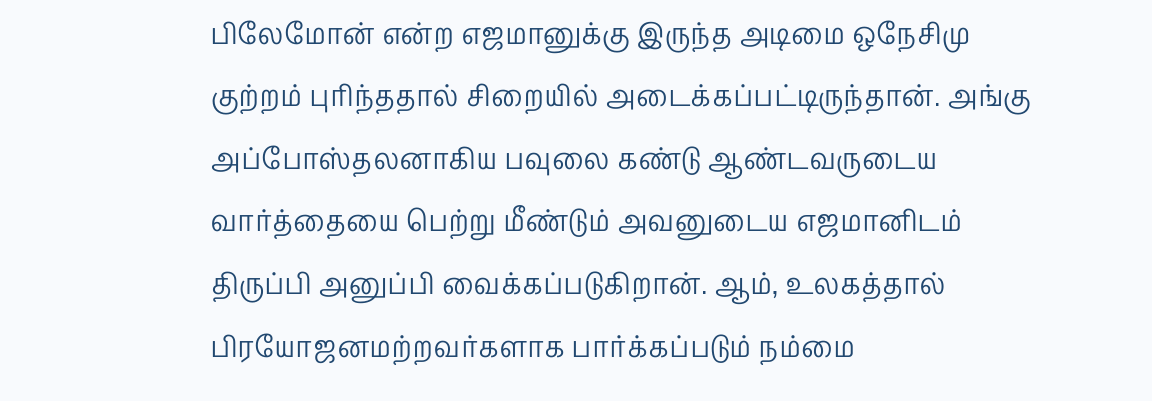பிலேமோன் என்ற எஜமானுக்கு இருந்த அடிமை ஒநேசிமு குற்றம் புரிந்ததால் சிறையில் அடைக்கப்பட்டிருந்தான். அங்கு அப்போஸ்தலனாகிய பவுலை கண்டு ஆண்டவருடைய வார்த்தையை பெற்று மீண்டும் அவனுடைய எஜமானிடம் திருப்பி அனுப்பி வைக்கப்படுகிறான். ஆம், உலகத்தால் பிரயோஜனமற்றவர்களாக பார்க்கப்படும் நம்மை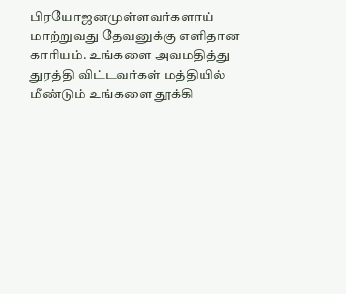பிரயோஜனமுள்ளவர்களாய் மாற்றுவது தேவனுக்கு எளிதான காரியம். உங்களை அவமதித்து துரத்தி விட்டவர்கள் மத்தியில் மீண்டும் உங்களை தூக்கி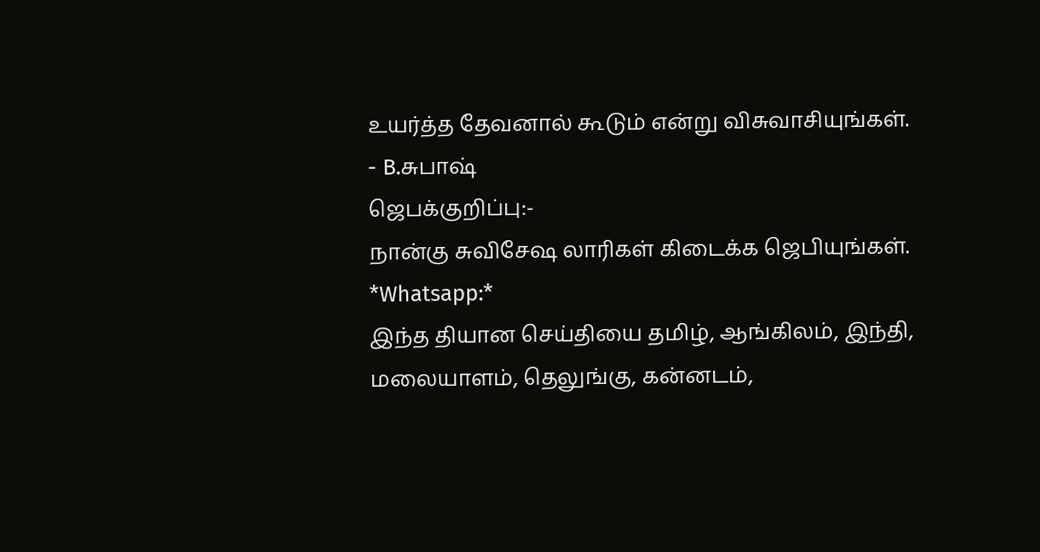உயர்த்த தேவனால் கூடும் என்று விசுவாசியுங்கள்.
- B.சுபாஷ்
ஜெபக்குறிப்பு:-
நான்கு சுவிசேஷ லாரிகள் கிடைக்க ஜெபியுங்கள்.
*Whatsapp:*
இந்த தியான செய்தியை தமிழ், ஆங்கிலம், இந்தி, மலையாளம், தெலுங்கு, கன்னடம்,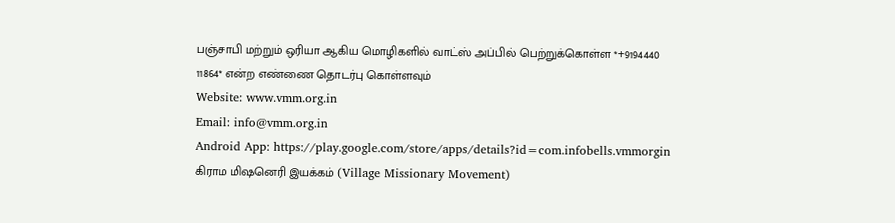பஞ்சாபி மற்றும் ஒரியா ஆகிய மொழிகளில் வாட்ஸ் அப்பில் பெற்றுக்கொள்ள *+9194440 11864* என்ற எண்ணை தொடர்பு கொள்ளவும்
Website: www.vmm.org.in
Email: info@vmm.org.in
Android App: https://play.google.com/store/apps/details?id=com.infobells.vmmorgin
கிராம மிஷனெரி இயக்கம் (Village Missionary Movement)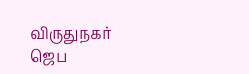விருதுநகர்
ஜெப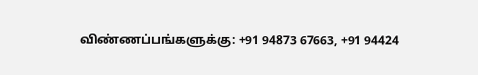விண்ணப்பங்களுக்கு: +91 94873 67663, +91 94424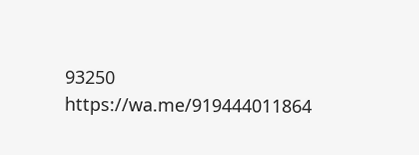93250
https://wa.me/919444011864